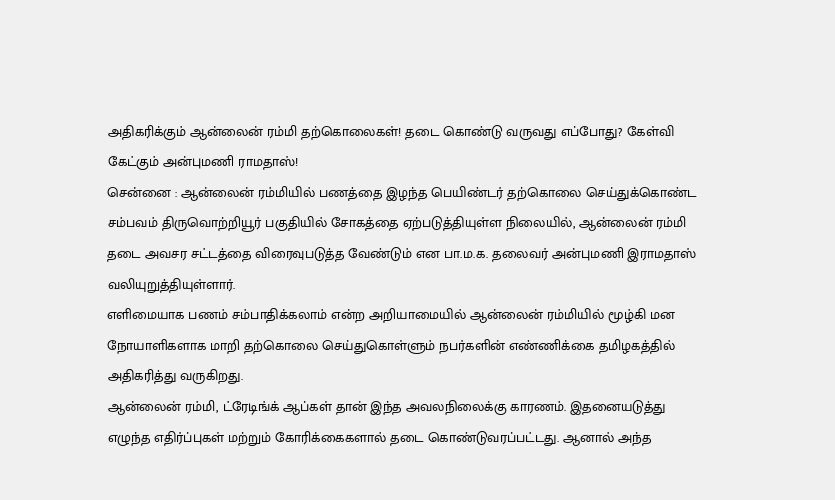அதிகரிக்கும் ஆன்லைன் ரம்மி தற்கொலைகள்! தடை கொண்டு வருவது எப்போது? கேள்வி கேட்கும் அன்புமணி ராமதாஸ்!
சென்னை : ஆன்லைன் ரம்மியில் பணத்தை இழந்த பெயிண்டர் தற்கொலை செய்துக்கொண்ட சம்பவம் திருவொற்றியூர் பகுதியில் சோகத்தை ஏற்படுத்தியுள்ள நிலையில், ஆன்லைன் ரம்மி தடை அவசர சட்டத்தை விரைவுபடுத்த வேண்டும் என பா.ம.க. தலைவர் அன்புமணி இராமதாஸ் வலியுறுத்தியுள்ளார்.
எளிமையாக பணம் சம்பாதிக்கலாம் என்ற அறியாமையில் ஆன்லைன் ரம்மியில் மூழ்கி மன நோயாளிகளாக மாறி தற்கொலை செய்துகொள்ளும் நபர்களின் எண்ணிக்கை தமிழகத்தில் அதிகரித்து வருகிறது.
ஆன்லைன் ரம்மி, ட்ரேடிங்க் ஆப்கள் தான் இந்த அவலநிலைக்கு காரணம். இதனையடுத்து எழுந்த எதிர்ப்புகள் மற்றும் கோரிக்கைகளால் தடை கொண்டுவரப்பட்டது. ஆனால் அந்த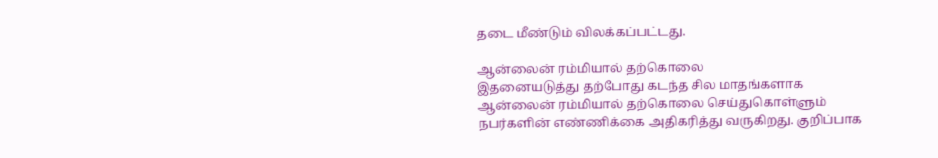தடை மீண்டும் விலக்கப்பட்டது.

ஆன்லைன் ரம்மியால் தற்கொலை
இதனையடுத்து தற்போது கடந்த சில மாதங்களாக ஆன்லைன் ரம்மியால் தற்கொலை செய்துகொள்ளும் நபர்களின் எண்ணிக்கை அதிகரித்து வருகிறது. குறிப்பாக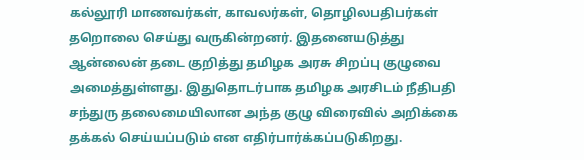கல்லூரி மாணவர்கள், காவலர்கள், தொழிலபதிபர்கள் தறொலை செய்து வருகின்றனர். இதனையடுத்து ஆன்லைன் தடை குறித்து தமிழக அரசு சிறப்பு குழுவை அமைத்துள்ளது. இதுதொடர்பாக தமிழக அரசிடம் நீதிபதி சந்துரு தலைமையிலான அந்த குழு விரைவில் அறிக்கை தக்கல் செய்யப்படும் என எதிர்பார்க்கப்படுகிறது.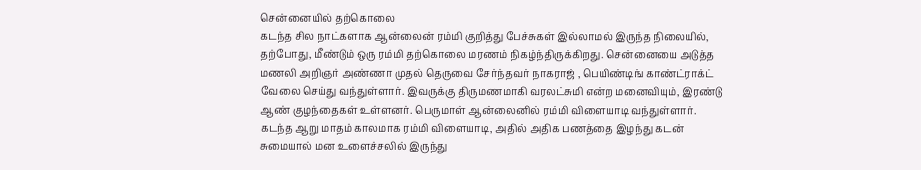சென்னையில் தற்கொலை
கடந்த சில நாட்களாக ஆன்லைன் ரம்மி குறித்து பேச்சுகள் இல்லாமல் இருந்த நிலையில், தற்போது, மீண்டும் ஒரு ரம்மி தற்கொலை மரணம் நிகழ்ந்திருக்கிறது. சென்னையை அடுத்த மணலி அறிஞர் அண்ணா முதல் தெருவை சேர்ந்தவர் நாகராஜ் , பெயிண்டிங் காண்ட்ராக்ட் வேலை செய்து வந்துள்ளார். இவருக்கு திருமணமாகி வரலட்சுமி என்ற மனைவியும், இரண்டு ஆண் குழந்தைகள் உள்ளனர். பெருமாள் ஆன்லைனில் ரம்மி விளையாடி வந்துள்ளார். கடந்த ஆறு மாதம் காலமாக ரம்மி விளையாடி, அதில் அதிக பணத்தை இழந்து கடன் சுமையால் மன உளைச்சலில் இருந்து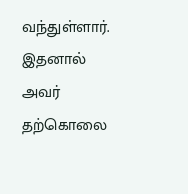வந்துள்ளார். இதனால் அவர் தற்கொலை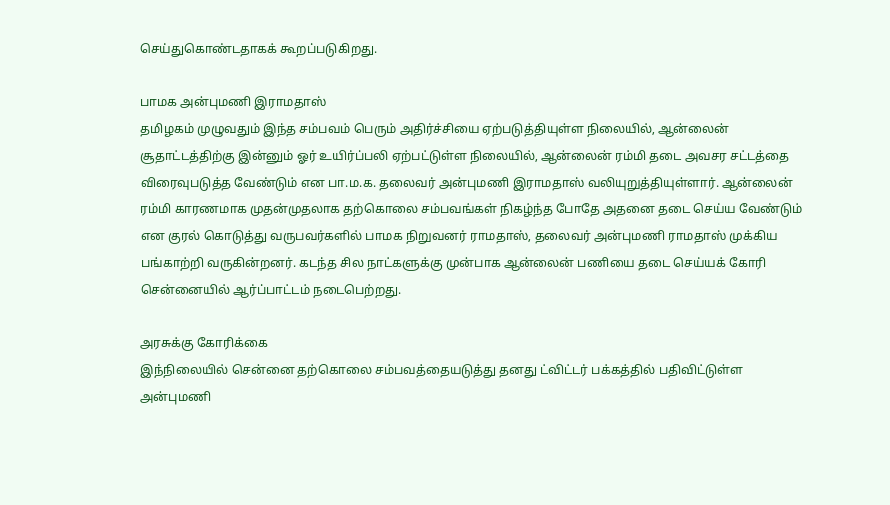செய்துகொண்டதாகக் கூறப்படுகிறது.

பாமக அன்புமணி இராமதாஸ்
தமிழகம் முழுவதும் இந்த சம்பவம் பெரும் அதிர்ச்சியை ஏற்படுத்தியுள்ள நிலையில், ஆன்லைன் சூதாட்டத்திற்கு இன்னும் ஓர் உயிர்ப்பலி ஏற்பட்டுள்ள நிலையில், ஆன்லைன் ரம்மி தடை அவசர சட்டத்தை விரைவுபடுத்த வேண்டும் என பா.ம.க. தலைவர் அன்புமணி இராமதாஸ் வலியுறுத்தியுள்ளார். ஆன்லைன் ரம்மி காரணமாக முதன்முதலாக தற்கொலை சம்பவங்கள் நிகழ்ந்த போதே அதனை தடை செய்ய வேண்டும் என குரல் கொடுத்து வருபவர்களில் பாமக நிறுவனர் ராமதாஸ், தலைவர் அன்புமணி ராமதாஸ் முக்கிய பங்காற்றி வருகின்றனர். கடந்த சில நாட்களுக்கு முன்பாக ஆன்லைன் பணியை தடை செய்யக் கோரி சென்னையில் ஆர்ப்பாட்டம் நடைபெற்றது.

அரசுக்கு கோரிக்கை
இந்நிலையில் சென்னை தற்கொலை சம்பவத்தையடுத்து தனது ட்விட்டர் பக்கத்தில் பதிவிட்டுள்ள அன்புமணி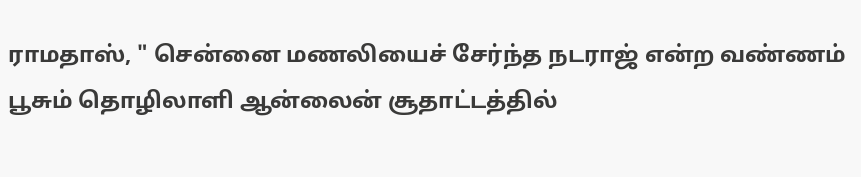ராமதாஸ், " சென்னை மணலியைச் சேர்ந்த நடராஜ் என்ற வண்ணம் பூசும் தொழிலாளி ஆன்லைன் சூதாட்டத்தில்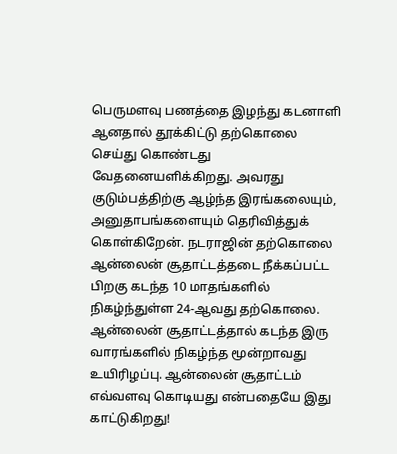பெருமளவு பணத்தை இழந்து கடனாளி ஆனதால் தூக்கிட்டு தற்கொலை செய்து கொண்டது வேதனையளிக்கிறது. அவரது குடும்பத்திற்கு ஆழ்ந்த இரங்கலையும், அனுதாபங்களையும் தெரிவித்துக் கொள்கிறேன். நடராஜின் தற்கொலை ஆன்லைன் சூதாட்டத்தடை நீக்கப்பட்ட பிறகு கடந்த 10 மாதங்களில் நிகழ்ந்துள்ள 24-ஆவது தற்கொலை. ஆன்லைன் சூதாட்டத்தால் கடந்த இரு வாரங்களில் நிகழ்ந்த மூன்றாவது உயிரிழப்பு. ஆன்லைன் சூதாட்டம் எவ்வளவு கொடியது என்பதையே இது காட்டுகிறது!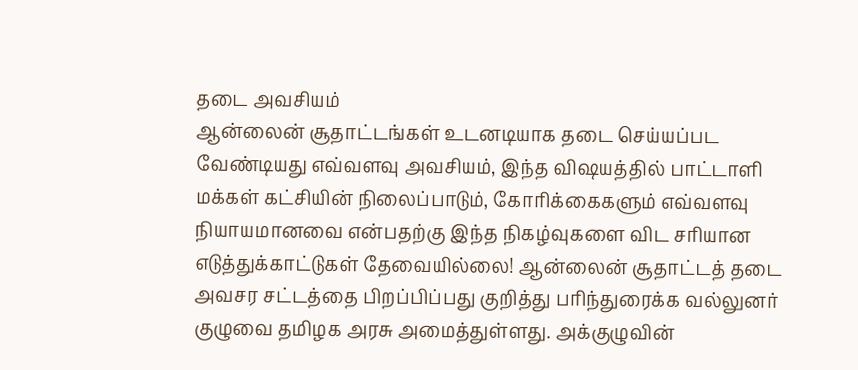தடை அவசியம்
ஆன்லைன் சூதாட்டங்கள் உடனடியாக தடை செய்யப்பட வேண்டியது எவ்வளவு அவசியம், இந்த விஷயத்தில் பாட்டாளி மக்கள் கட்சியின் நிலைப்பாடும், கோரிக்கைகளும் எவ்வளவு நியாயமானவை என்பதற்கு இந்த நிகழ்வுகளை விட சரியான எடுத்துக்காட்டுகள் தேவையில்லை! ஆன்லைன் சூதாட்டத் தடை அவசர சட்டத்தை பிறப்பிப்பது குறித்து பரிந்துரைக்க வல்லுனர் குழுவை தமிழக அரசு அமைத்துள்ளது. அக்குழுவின்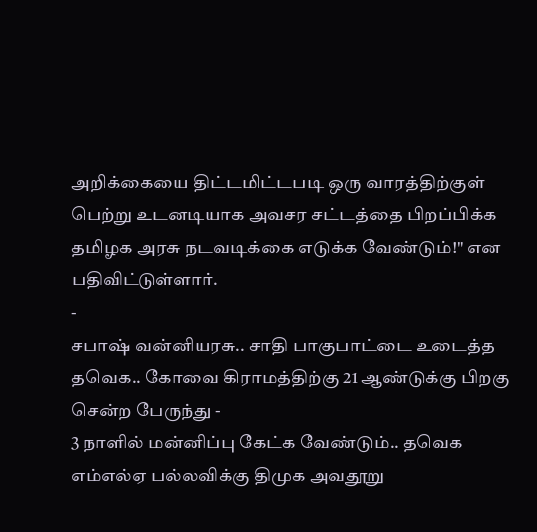அறிக்கையை திட்டமிட்டபடி ஒரு வாரத்திற்குள் பெற்று உடனடியாக அவசர சட்டத்தை பிறப்பிக்க தமிழக அரசு நடவடிக்கை எடுக்க வேண்டும்!" என பதிவிட்டுள்ளார்.
-
சபாஷ் வன்னியரசு.. சாதி பாகுபாட்டை உடைத்த தவெக.. கோவை கிராமத்திற்கு 21 ஆண்டுக்கு பிறகு சென்ற பேருந்து -
3 நாளில் மன்னிப்பு கேட்க வேண்டும்.. தவெக எம்எல்ஏ பல்லவிக்கு திமுக அவதூறு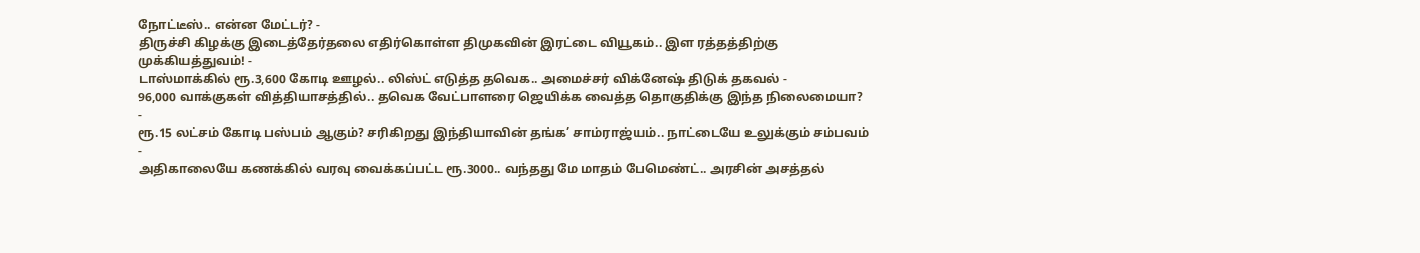நோட்டீஸ்.. என்ன மேட்டர்? -
திருச்சி கிழக்கு இடைத்தேர்தலை எதிர்கொள்ள திமுகவின் இரட்டை வியூகம்.. இள ரத்தத்திற்கு முக்கியத்துவம்! -
டாஸ்மாக்கில் ரூ.3,600 கோடி ஊழல்.. லிஸ்ட் எடுத்த தவெக.. அமைச்சர் விக்னேஷ் திடுக் தகவல் -
96,000 வாக்குகள் வித்தியாசத்தில்.. தவெக வேட்பாளரை ஜெயிக்க வைத்த தொகுதிக்கு இந்த நிலைமையா? -
ரூ.15 லட்சம் கோடி பஸ்பம் ஆகும்? சரிகிறது இந்தியாவின் தங்க’ சாம்ராஜ்யம்.. நாட்டையே உலுக்கும் சம்பவம் -
அதிகாலையே கணக்கில் வரவு வைக்கப்பட்ட ரூ.3000.. வந்தது மே மாதம் பேமெண்ட்.. அரசின் அசத்தல்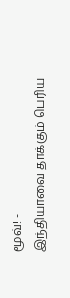மூவ்! -
இந்தியாவை தாக்கும் பெரிய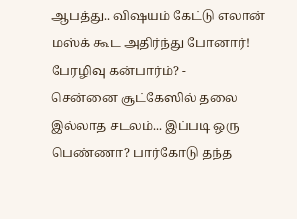ஆபத்து.. விஷயம் கேட்டு எலான் மஸ்க் கூட அதிர்ந்து போனார்! பேரழிவு கன்பார்ம்? -
சென்னை சூட்கேஸில் தலை இல்லாத சடலம்... இப்படி ஒரு பெண்ணா? பார்கோடு தந்த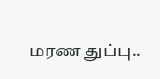மரண துப்பு..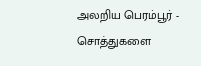அலறிய பெரம்பூர் -
சொத்துகளை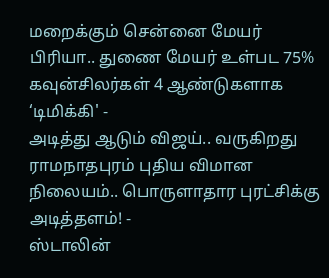மறைக்கும் சென்னை மேயர் பிரியா.. துணை மேயர் உள்பட 75% கவுன்சிலர்கள் 4 ஆண்டுகளாக ‘டிமிக்கி' -
அடித்து ஆடும் விஜய்.. வருகிறது ராமநாதபுரம் புதிய விமான நிலையம்.. பொருளாதார புரட்சிக்கு அடித்தளம்! -
ஸ்டாலின்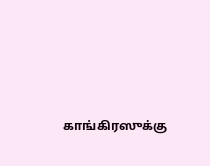காங்கிரஸுக்கு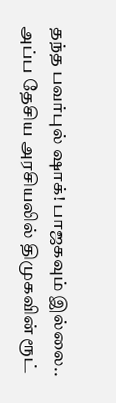தந்த பவர்புல் ஷாக்! பாஜகவும் இல்லை.. அப்ப தேசிய அரசியலில் திமுகவின் ரூட்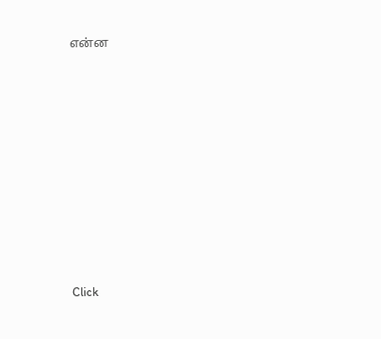என்ன












Click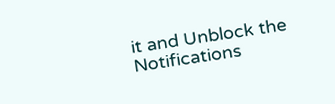it and Unblock the Notifications